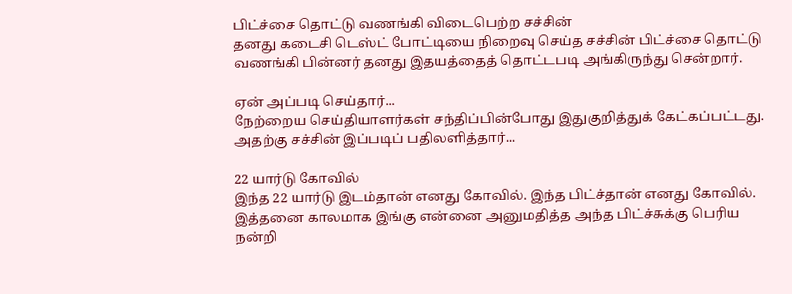பிட்ச்சை தொட்டு வணங்கி விடைபெற்ற சச்சின்
தனது கடைசி டெஸ்ட் போட்டியை நிறைவு செய்த சச்சின் பிட்ச்சை தொட்டு
வணங்கி பின்னர் தனது இதயத்தைத் தொட்டபடி அங்கிருந்து சென்றார்.

ஏன் அப்படி செய்தார்...
நேற்றைய செய்தியாளர்கள் சந்திப்பின்போது இதுகுறித்துக் கேட்கப்பட்டது. அதற்கு சச்சின் இப்படிப் பதிலளித்தார்...

22 யார்டு கோவில்
இந்த 22 யார்டு இடம்தான் எனது கோவில். இந்த பிட்ச்தான் எனது கோவில். இத்தனை காலமாக இங்கு என்னை அனுமதித்த அந்த பிட்ச்சுக்கு பெரிய நன்றி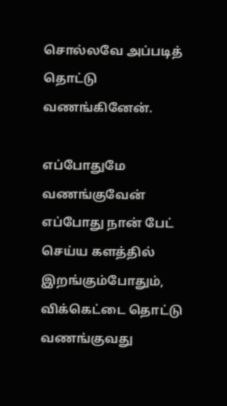சொல்லவே அப்படித் தொட்டு வணங்கினேன்.

எப்போதுமே வணங்குவேன்
எப்போது நான் பேட் செய்ய களத்தில் இறங்கும்போதும், விக்கெட்டை தொட்டு வணங்குவது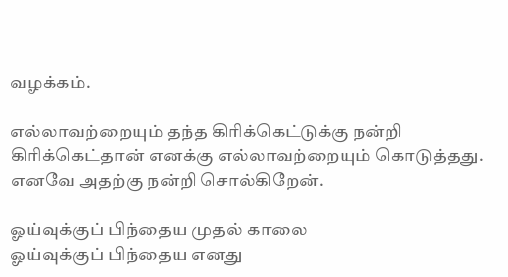வழக்கம்.

எல்லாவற்றையும் தந்த கிரிக்கெட்டுக்கு நன்றி
கிரிக்கெட்தான் எனக்கு எல்லாவற்றையும் கொடுத்தது. எனவே அதற்கு நன்றி சொல்கிறேன்.

ஓய்வுக்குப் பிந்தைய முதல் காலை
ஓய்வுக்குப் பிந்தைய எனது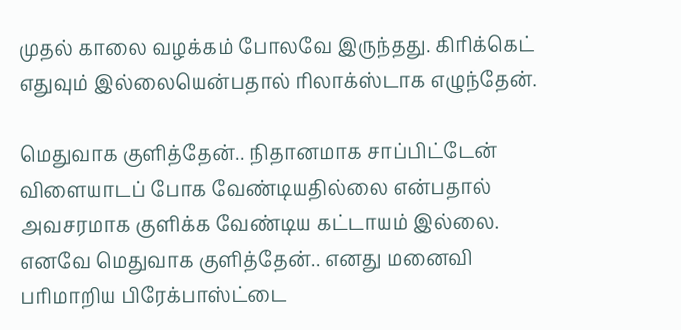முதல் காலை வழக்கம் போலவே இருந்தது. கிரிக்கெட் எதுவும் இல்லையென்பதால் ரிலாக்ஸ்டாக எழுந்தேன்.

மெதுவாக குளித்தேன்.. நிதானமாக சாப்பிட்டேன்
விளையாடப் போக வேண்டியதில்லை என்பதால் அவசரமாக குளிக்க வேண்டிய கட்டாயம் இல்லை. எனவே மெதுவாக குளித்தேன்.. எனது மனைவி பரிமாறிய பிரேக்பாஸ்ட்டை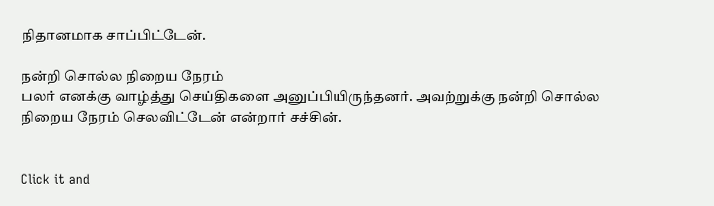நிதானமாக சாப்பிட்டேன்.

நன்றி சொல்ல நிறைய நேரம்
பலர் எனக்கு வாழ்த்து செய்திகளை அனுப்பியிருந்தனர். அவற்றுக்கு நன்றி சொல்ல நிறைய நேரம் செலவிட்டேன் என்றார் சச்சின்.


Click it and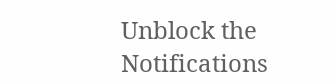Unblock the Notifications